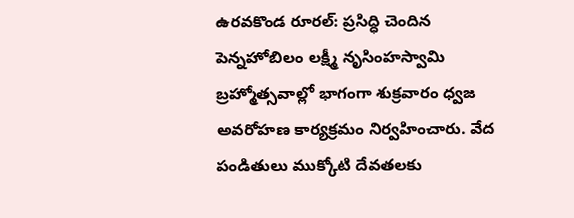ఉరవకొండ రూరల్: ప్రసిద్ధి చెందిన పెన్నహోబిలం లక్ష్మీ నృసింహస్వామి బ్రహ్మోత్సవాల్లో భాగంగా శుక్రవారం ధ్వజ అవరోహణ కార్యక్రమం నిర్వహించారు. వేద పండితులు ముక్కోటి దేవతలకు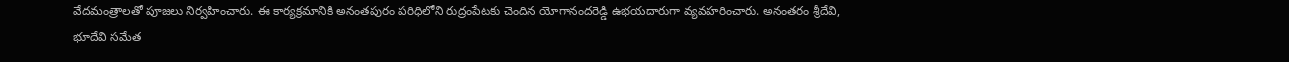వేదమంత్రాలతో పూజలు నిర్వహించారు. ఈ కార్యక్రమానికి అనంతపురం పరిధిలోని రుద్రంపేటకు చెందిన యోగానందరెడ్డి ఉభయదారుగా వ్యవహరించారు. అనంతరం శ్రీదేవి, భూదేవి సమేత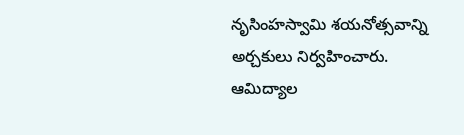నృసింహస్వామి శయనోత్సవాన్ని అర్చకులు నిర్వహించారు. ఆమిద్యాల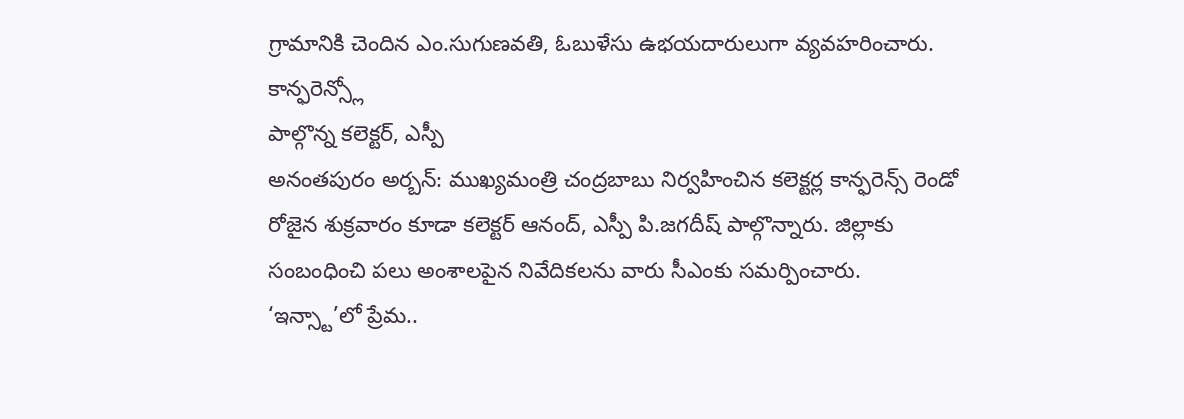గ్రామానికి చెందిన ఎం.సుగుణవతి, ఓబుళేసు ఉభయదారులుగా వ్యవహరించారు.
కాన్ఫరెన్స్లో
పాల్గొన్న కలెక్టర్, ఎస్పీ
అనంతపురం అర్బన్: ముఖ్యమంత్రి చంద్రబాబు నిర్వహించిన కలెక్టర్ల కాన్ఫరెన్స్ రెండో రోజైన శుక్రవారం కూడా కలెక్టర్ ఆనంద్, ఎస్పీ పి.జగదీష్ పాల్గొన్నారు. జిల్లాకు సంబంధించి పలు అంశాలపైన నివేదికలను వారు సీఎంకు సమర్పించారు.
‘ఇన్స్టా’లో ప్రేమ..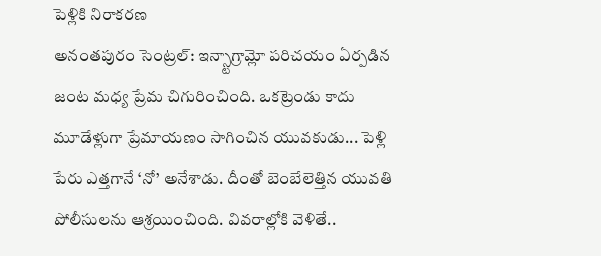పెళ్లికి నిరాకరణ
అనంతపురం సెంట్రల్: ఇన్స్టాగ్రామ్లో పరిచయం ఏర్పడిన జంట మధ్య ప్రేమ చిగురించింది. ఒకట్రెండు కాదు మూడేళ్లుగా ప్రేమాయణం సాగించిన యువకుడు... పెళ్లి పేరు ఎత్తగానే ‘నో’ అనేశాడు. దీంతో బెంబేలెత్తిన యువతి పోలీసులను ఆశ్రయించింది. వివరాల్లోకి వెళితే..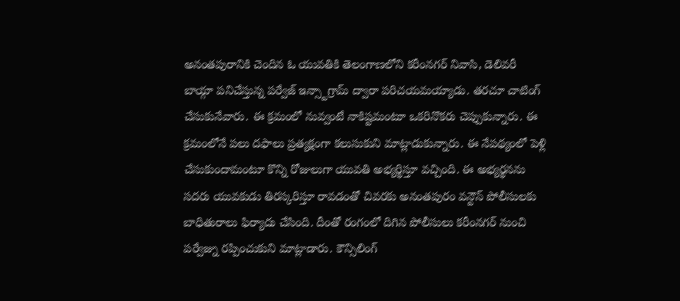అనంతపురానికి చెందిన ఓ యువతికి తెలంగాణలోని కరీంనగర్ నివాసి, డెలివరీ బాయ్గా పనిచేస్తున్న పర్వేజ్ ఇన్స్టాగ్రామ్ ద్వారా పరిచయమయ్యాడు. తరచూ చాటింగ్ చేసుకునేవారు. ఈ క్రమంలో నువ్వంటే నాకిష్టమంటూ ఒకరినొకరు చెప్పుకున్నారు. ఈ క్రమంలోనే పలు దఫాలు ప్రత్యక్షంగా కలుసుకుని మాట్లాడుకున్నారు. ఈ నేపథ్యంలో పెళ్లి చేసుకుందామంటూ కొన్ని రోజులుగా యువతి అభ్యర్థిస్తూ వచ్చింది. ఈ అభ్యర్థనను సదరు యువకుడు తిరస్కరిస్తూ రావడంతో చివరకు అనంతపురం వన్టౌన్ పోలీసులకు బాధితురాలు ఫిర్యాదు చేసింది. దీంతో రంగంలో దిగిన పోలీసులు కరీంనగర్ నుంచి పర్వేజ్ను రప్పించుకుని మాట్లాడారు. కౌన్సిలింగ్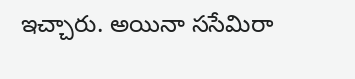ఇచ్చారు. అయినా ససేమిరా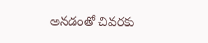అనడంతో చివరకు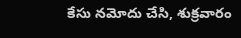కేసు నమోదు చేసి, శుక్రవారం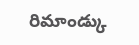రిమాండ్కు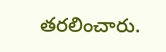తరలించారు.